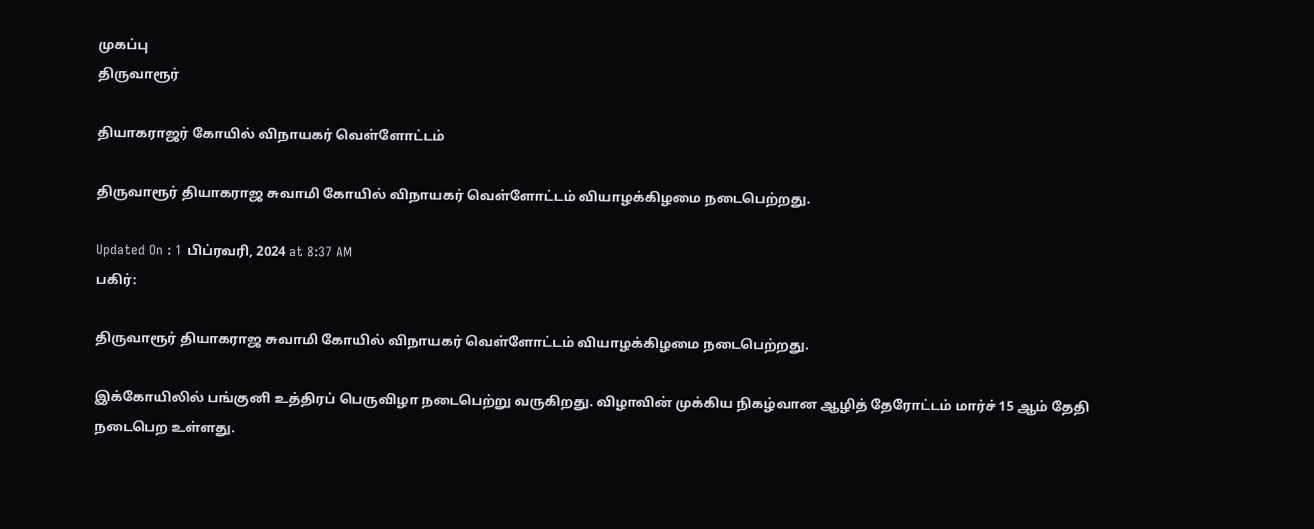முகப்பு
திருவாரூர்

தியாகராஜர் கோயில் விநாயகர் வெள்ளோட்டம்

திருவாரூர் தியாகராஜ சுவாமி கோயில் விநாயகர் வெள்ளோட்டம் வியாழக்கிழமை நடைபெற்றது.

Updated On : 1 பிப்ரவரி, 2024 at 8:37 AM
பகிர்:

திருவாரூர் தியாகராஜ சுவாமி கோயில் விநாயகர் வெள்ளோட்டம் வியாழக்கிழமை நடைபெற்றது.

இக்கோயிலில் பங்குனி உத்திரப் பெருவிழா நடைபெற்று வருகிறது. விழாவின் முக்கிய நிகழ்வான ஆழித் தேரோட்டம் மார்ச் 15 ஆம் தேதி நடைபெற உள்ளது.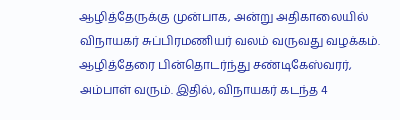ஆழித்தேருக்கு முன்பாக, அன்று அதிகாலையில் விநாயகர் சுப்பிரமணியர் வலம் வருவது வழக்கம். ஆழித்தேரை பின்தொடர்ந்து சண்டிகேஸ்வரர், அம்பாள் வரும். இதில், விநாயகர் கடந்த 4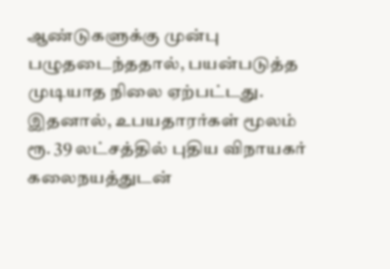ஆண்டுகளுக்கு முன்பு பழுதடைந்ததால், பயன்படுத்த முடியாத நிலை ஏற்பட்டது. இதனால், உபயதாரர்கள் மூலம் ரூ. 39 லட்சத்தில் புதிய விநாயகர் கலைநயத்துடன்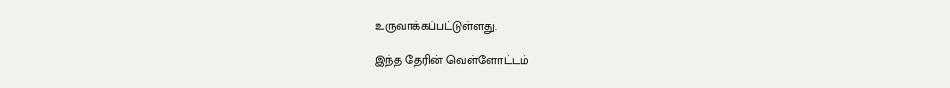உருவாக்கப்பட்டுள்ளது.

இந்த தேரின் வெள்ளோட்டம்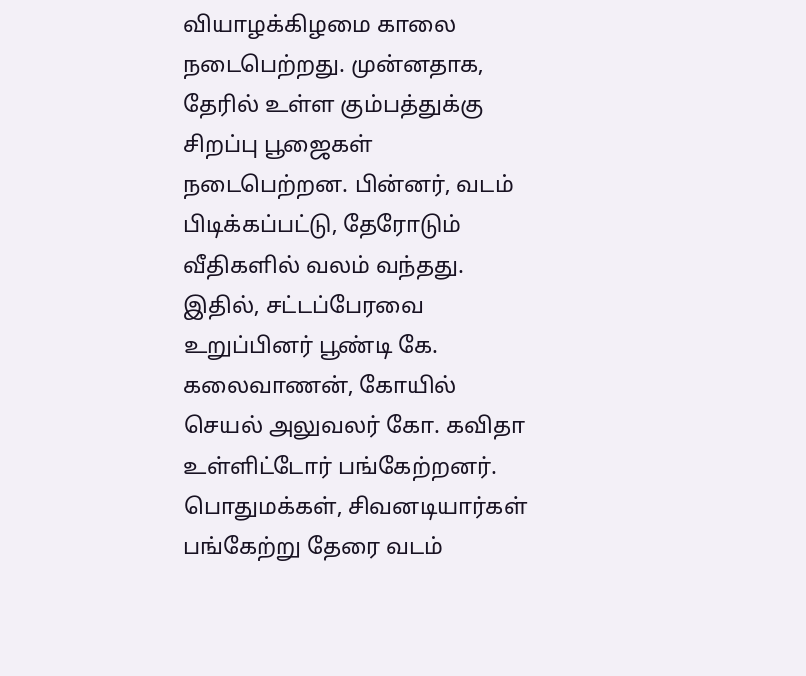வியாழக்கிழமை காலை நடைபெற்றது. முன்னதாக, தேரில் உள்ள கும்பத்துக்கு சிறப்பு பூஜைகள் நடைபெற்றன. பின்னர், வடம் பிடிக்கப்பட்டு, தேரோடும் வீதிகளில் வலம் வந்தது. இதில், சட்டப்பேரவை உறுப்பினர் பூண்டி கே. கலைவாணன், கோயில் செயல் அலுவலர் கோ. கவிதா உள்ளிட்டோர் பங்கேற்றனர். பொதுமக்கள், சிவனடியார்கள் பங்கேற்று தேரை வடம்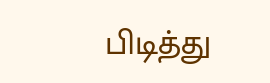பிடித்து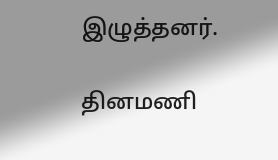இழுத்தனர்.

தினமணி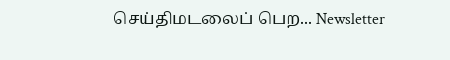செய்திமடலைப் பெற... Newsletter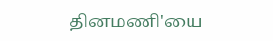தினமணி'யை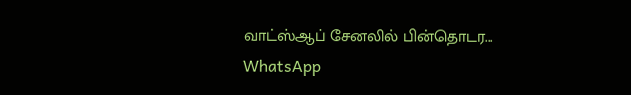வாட்ஸ்ஆப் சேனலில் பின்தொடர... WhatsApp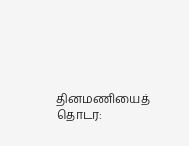தினமணியைத் தொடர: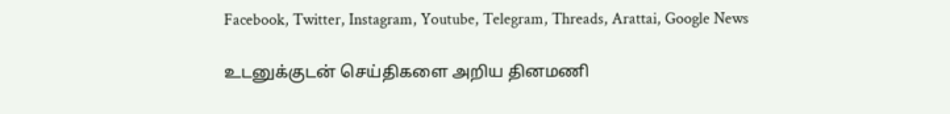Facebook, Twitter, Instagram, Youtube, Telegram, Threads, Arattai, Google News

உடனுக்குடன் செய்திகளை அறிய தினமணி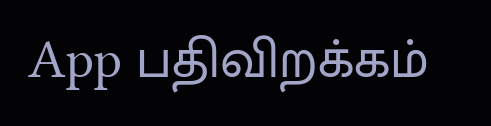App பதிவிறக்கம்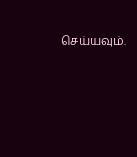செய்யவும்.